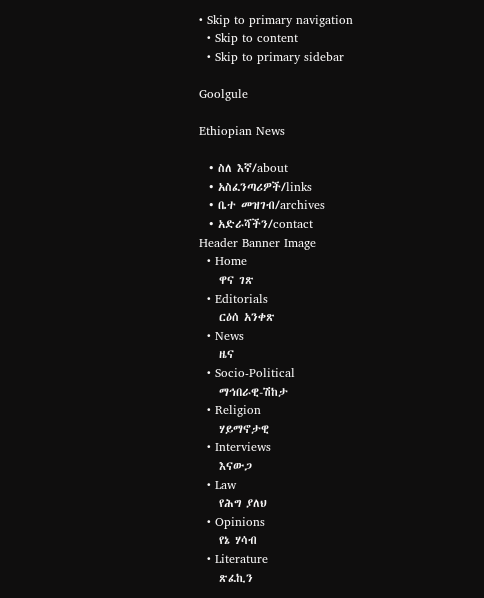• Skip to primary navigation
  • Skip to content
  • Skip to primary sidebar

Goolgule

Ethiopian News

  • ስለ እኛ/about
  • አስፈንጣሪዎች/links
  • ቤተ መዝገብ/archives
  • አድራሻችን/contact
Header Banner Image
  • Home
    ዋና ገጽ
  • Editorials
    ርዕሰ አንቀጽ
  • News
    ዜና
  • Socio-Political
    ማኅበራዊ-ሽከታ
  • Religion
    ሃይማኖታዊ
  • Interviews
    እናውጋ
  • Law
    የሕግ ያለህ
  • Opinions
    የኔ ሃሳብ
  • Literature
    ጽፈኪን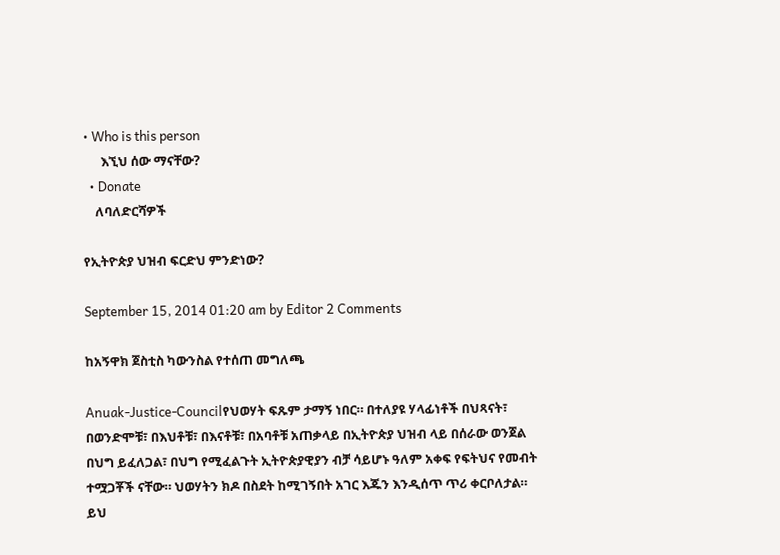• Who is this person
      እኚህ ሰው ማናቸው?
  • Donate
    ለባለድርሻዎች

የኢትዮጵያ ህዝብ ፍርድህ ምንድነው?

September 15, 2014 01:20 am by Editor 2 Comments

ከአኝዋክ ጀስቲስ ካውንስል የተሰጠ መግለጫ

Anuak-Justice-Councilየህወሃት ፍጹም ታማኝ ነበር። በተለያዩ ሃላፊነቶች በህጻናት፣ በወንድሞቹ፣ በእህቶቹ፣ በእናቶቹ፣ በአባቶቹ አጠቃላይ በኢትዮጵያ ህዝብ ላይ በሰራው ወንጀል በህግ ይፈለጋል፣ በህግ የሚፈልጉት ኢትዮጵያዊያን ብቻ ሳይሆኑ ዓለም አቀፍ የፍትህና የመብት ተሟጋቾች ናቸው። ህወሃትን ክዶ በስደት ከሚገኝበት አገር እጁን እንዲሰጥ ጥሪ ቀርቦለታል። ይህ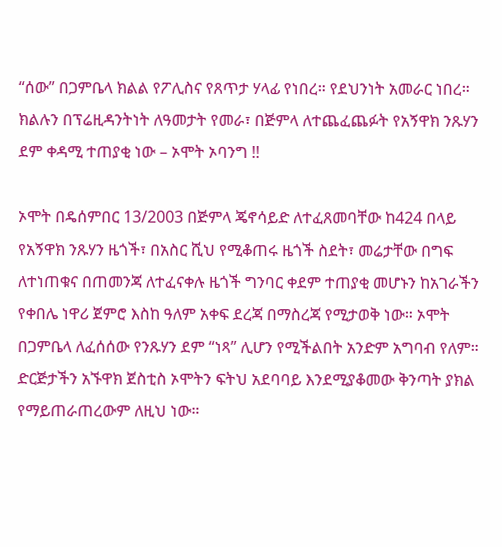“ሰው” በጋምቤላ ክልል የፖሊስና የጸጥታ ሃላፊ የነበረ። የደህንነት አመራር ነበረ። ክልሉን በፕሬዚዳንትነት ለዓመታት የመራ፣ በጅምላ ለተጨፈጨፉት የአኝዋክ ንጹሃን ደም ቀዳሚ ተጠያቂ ነው – ኦሞት ኦባንግ !!

ኦሞት በዴሰምበር 13/2003 በጅምላ ጄኖሳይድ ለተፈጸመባቸው ከ424 በላይ የአኝዋክ ንጹሃን ዜጎች፣ በአስር ሺህ የሚቆጠሩ ዜጎች ስደት፣ መሬታቸው በግፍ ለተነጠቁና በጠመንጃ ለተፈናቀሉ ዜጎች ግንባር ቀደም ተጠያቂ መሆኑን ከአገራችን የቀበሌ ነዋሪ ጀምሮ እስከ ዓለም አቀፍ ደረጃ በማስረጃ የሚታወቅ ነው። ኦሞት በጋምቤላ ለፈሰሰው የንጹሃን ደም “ነጻ” ሊሆን የሚችልበት አንድም አግባብ የለም። ድርጅታችን አኙዋክ ጀስቲስ ኦሞትን ፍትህ አደባባይ እንደሚያቆመው ቅንጣት ያክል የማይጠራጠረውም ለዚህ ነው።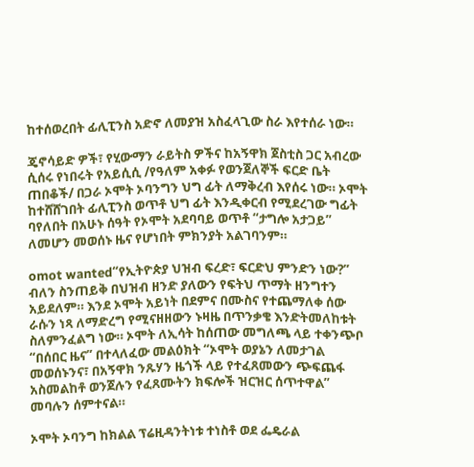ከተሰወረበት ፊሊፒንስ አድኖ ለመያዝ አስፈላጊው ስራ እየተሰራ ነው።

ጄኖሳይድ ዎች፣ የሂውማን ራይትስ ዎችና ከአኝዋክ ጀስቲስ ጋር አብረው ሲሰሩ የነበሩት የአይሲሲ /የዓለም አቀፉ የወንጀለኞች ፍርድ ቤት ጠበቆች/ በጋራ ኦሞት ኦባንግን ህግ ፊት ለማቅረብ እየሰሩ ነው። ኦሞት ከተሸሸገበት ፊሊፒንስ ወጥቶ ህግ ፊት እንዲቀርብ የሚደረገው ግፊት ባየለበት በአሁኑ ሰዓት የኦሞት አደባባይ ወጥቶ “ታግሎ አታጋይ” ለመሆን መወሰኑ ዜና የሆነበት ምክንያት አልገባንም።

omot wanted“የኢትዮጵያ ህዝብ ፍረድ፣ ፍርድህ ምንድን ነው?” ብለን ስንጠይቅ በህዝብ ዘንድ ያለውን የፍትህ ጥማት ዘንግተን አይደለም። እንደ ኦሞት አይነት በደምና በሙስና የተጨማለቀ ሰው ራሱን ነጻ ለማድረግ የሚናዘዘውን ኑዛዜ በጥንቃቄ እንድትመለከቱት ስለምንፈልግ ነው። ኦሞት ለኢሳት ከሰጠው መግለጫ ላይ ተቀንጭቦ “በሰበር ዜና” በተላለፈው መልዕክት “ኦሞት ወያኔን ለመታገል መወሰኑንና፣ በአኝዋክ ንጹሃን ዜጎች ላይ የተፈጸመውን ጭፍጨፋ አስመልከቶ ወንጀሉን የፈጸሙትን ክፍሎች ዝርዝር ሰጥተዋል” መባሉን ሰምተናል።

ኦሞት ኦባንግ ከክልል ፕሬዚዳንትነቱ ተነስቶ ወደ ፌዴራል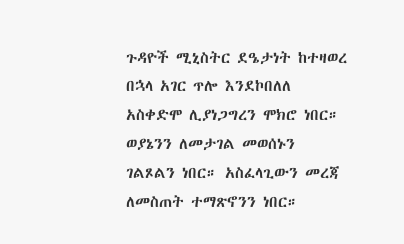ጉዳዮች ሚኒስትር ደዔታነት ከተዛወረ በኋላ አገር ጥሎ እንደኮበለለ አስቀድሞ ሊያነጋግረን ሞክሮ ነበር። ወያኔንን ለመታገል መወሰኑን ገልጾልን ነበር። አስፈላጊውን መረጃ ለመስጠት ተማጽኖንን ነበር።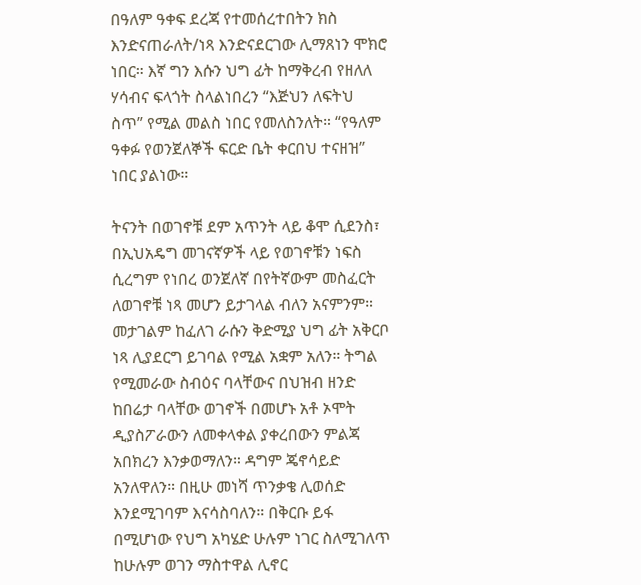በዓለም ዓቀፍ ደረጃ የተመሰረተበትን ክስ እንድናጠራለት/ነጻ እንድናደርገው ሊማጸነን ሞክሮ ነበር። እኛ ግን እሱን ህግ ፊት ከማቅረብ የዘለለ ሃሳብና ፍላጎት ስላልነበረን “እጅህን ለፍትህ ስጥ” የሚል መልስ ነበር የመለስንለት። “የዓለም ዓቀፉ የወንጀለኞች ፍርድ ቤት ቀርበህ ተናዘዝ” ነበር ያልነው።

ትናንት በወገኖቹ ደም አጥንት ላይ ቆሞ ሲደንስ፣ በኢህአዴግ መገናኛዎች ላይ የወገኖቹን ነፍስ ሲረግም የነበረ ወንጀለኛ በየትኛውም መስፈርት ለወገኖቹ ነጻ መሆን ይታገላል ብለን አናምንም። መታገልም ከፈለገ ራሱን ቅድሚያ ህግ ፊት አቅርቦ ነጻ ሊያደርግ ይገባል የሚል አቋም አለን። ትግል የሚመራው ስብዕና ባላቸውና በህዝብ ዘንድ ከበሬታ ባላቸው ወገኖች በመሆኑ አቶ ኦሞት ዲያስፖራውን ለመቀላቀል ያቀረበውን ምልጃ አበክረን እንቃወማለን። ዳግም ጄኖሳይድ አንለዋለን። በዚሁ መነሻ ጥንቃቄ ሊወሰድ እንደሚገባም እናሳስባለን። በቅርቡ ይፋ በሚሆነው የህግ አካሄድ ሁሉም ነገር ስለሚገለጥ ከሁሉም ወገን ማስተዋል ሊኖር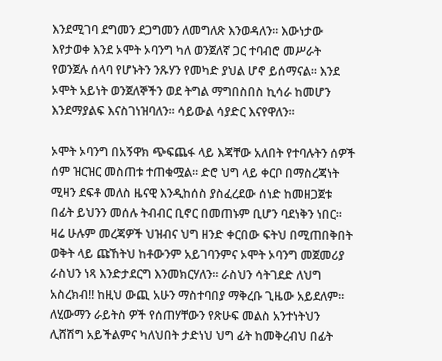እንደሚገባ ደግመን ደጋግመን ለመግለጽ እንወዳለን። እውነታው እየታወቀ እንደ ኦሞት ኦባንግ ካለ ወንጀለኛ ጋር ተባብሮ መሥራት የወንጀሉ ሰላባ የሆኑትን ንጹሃን የመካድ ያህል ሆኖ ይሰማናል። እንደ ኦሞት አይነት ወንጀለኞችን ወደ ትግል ማግበስበስ ኪሳራ ከመሆን እንደማያልፍ እናስገነዝባለን። ሳይውል ሳያድር እናየዋለን።

ኦሞት ኦባንግ በአኝዋክ ጭፍጨፋ ላይ እጃቸው አለበት የተባሉትን ሰዎች ሰም ዝርዝር መስጠቱ ተጠቁሟል። ድሮ ህግ ላይ ቀርቦ በማስረጃነት ሚዛን ደፍቶ መለስ ዜናዊ እንዲከሰስ ያስፈረደው ሰነድ ከመዘጋጀቱ በፊት ይህንን መሰሉ ትብብር ቢኖር በመጠኑም ቢሆን ባደነቅን ነበር። ዛሬ ሁሉም መረጃዎች ህዝብና ህግ ዘንድ ቀርበው ፍትህ በሚጠበቅበት ወቅት ላይ ጩኸትህ ከቶውንም አይገባንምና ኦሞት ኦባንግ መጀመሪያ ራስህን ነጻ እንድታደርግ እንመክርሃለን። ራስህን ሳትገደድ ለህግ አስረክብ!! ከዚህ ውጪ አሁን ማስተባበያ ማቅረቡ ጊዜው አይደለም። ለሂውማን ራይትስ ዎች የሰጠሃቸውን የጽሁፍ መልስ አንተነትህን ሊሸሽግ አይችልምና ካለህበት ታድነህ ህግ ፊት ከመቅረብህ በፊት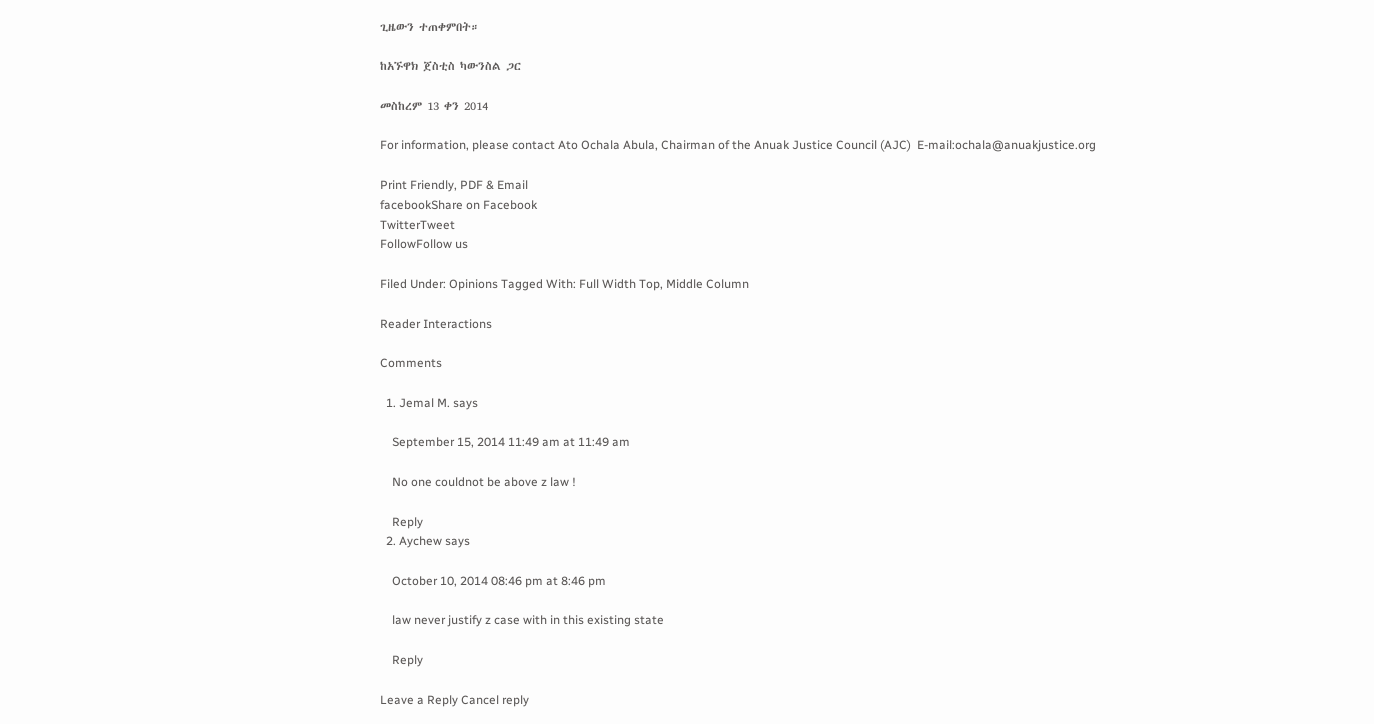ጊዜውን ተጠቀምበት።

ከአኙዋክ ጀስቲስ ካውንስል ጋር

መስከረም 13 ቀን 2014

For information, please contact Ato Ochala Abula, Chairman of the Anuak Justice Council (AJC)  E-mail:ochala@anuakjustice.org

Print Friendly, PDF & Email
facebookShare on Facebook
TwitterTweet
FollowFollow us

Filed Under: Opinions Tagged With: Full Width Top, Middle Column

Reader Interactions

Comments

  1. Jemal M. says

    September 15, 2014 11:49 am at 11:49 am

    No one couldnot be above z law !

    Reply
  2. Aychew says

    October 10, 2014 08:46 pm at 8:46 pm

    law never justify z case with in this existing state

    Reply

Leave a Reply Cancel reply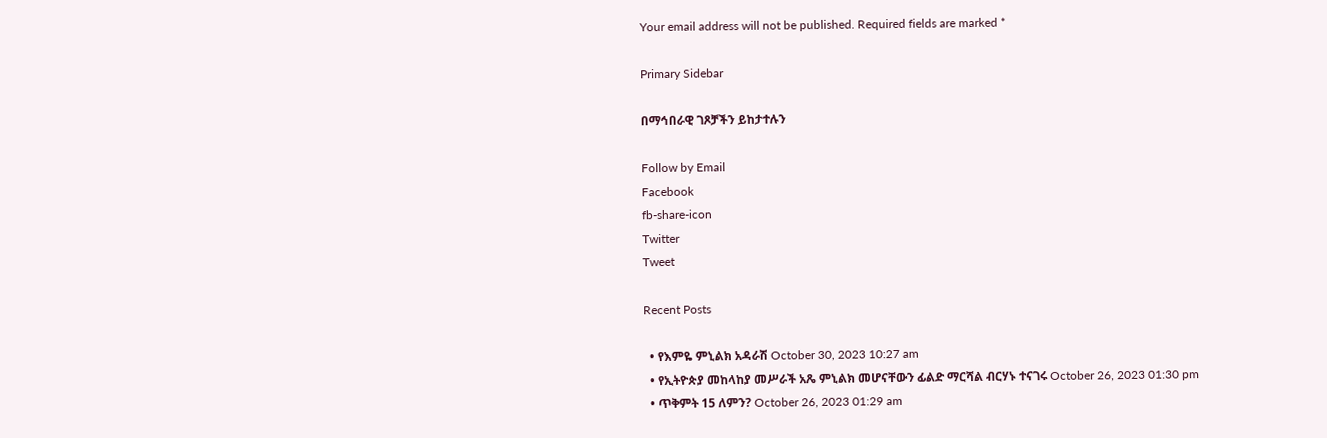Your email address will not be published. Required fields are marked *

Primary Sidebar

በማኅበራዊ ገጾቻችን ይከታተሉን

Follow by Email
Facebook
fb-share-icon
Twitter
Tweet

Recent Posts

  • የእምዬ ምኒልክ አዳራሽ October 30, 2023 10:27 am
  • የኢትዮጵያ መከላከያ መሥራች አጼ ምኒልክ መሆናቸውን ፊልድ ማርሻል ብርሃኑ ተናገሩ October 26, 2023 01:30 pm
  • ጥቅምት 15 ለምን? October 26, 2023 01:29 am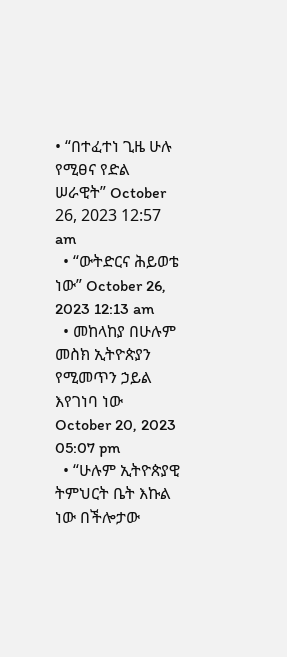• “በተፈተነ ጊዜ ሁሉ የሚፀና የድል ሠራዊት” October 26, 2023 12:57 am
  • “ውትድርና ሕይወቴ ነው” October 26, 2023 12:13 am
  • መከላከያ በሁሉም መስክ ኢትዮጵያን የሚመጥን ኃይል እየገነባ ነው October 20, 2023 05:07 pm
  • “ሁሉም ኢትዮጵያዊ ትምህርት ቤት እኩል ነው በችሎታው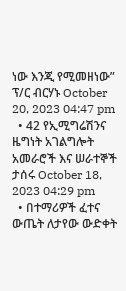ነው እንጂ የሚመዘነው” ፕ/ር ብርሃኑ October 20, 2023 04:47 pm
  • 42 የኢሚግሬሽንና ዜግነት አገልግሎት አመራሮች እና ሠራተኞች ታሰሩ October 18, 2023 04:29 pm
  • በተማሪዎች ፈተና ውጤት ለታየው ውድቀት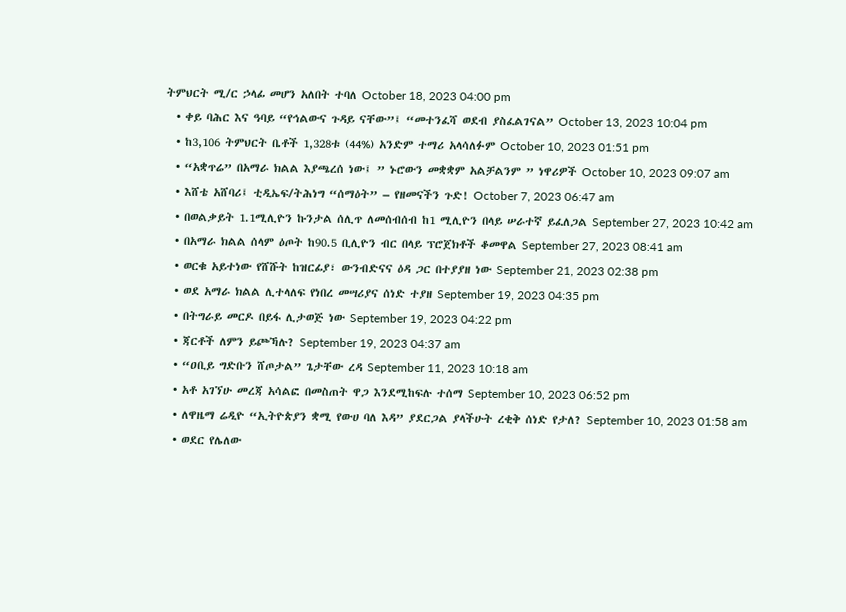ትምህርት ሚ/ር ኃላፊ መሆን አለበት ተባለ October 18, 2023 04:00 pm
  • ቀይ ባሕር እና ዓባይ “የኅልውና ጉዳይ ናቸው”፤ “መተንፈሻ ወደብ ያስፈልገናል” October 13, 2023 10:04 pm
  • ከ3,106 ትምህርት ቤቶች 1,328ቱ (44%) አንድም ተማሪ አላሳለፉም October 10, 2023 01:51 pm
  • “አቋጥሬ” በአማራ ክልል እያጫረሰ ነው፤ ” ኑሮውን መቋቋም አልቻልንም ” ነዋሪዎች October 10, 2023 09:07 am
  • እሸቴ አሸባሪ፤ ቲዲኤፍ/ትሕነግ “ሰማዕት” – የዘመናችን ጉድ! October 7, 2023 06:47 am
  • በወልቃይት 1.1ሚሊዮን ኩንታል ሰሊጥ ለመሰብሰብ ከ1 ሚሊዮን በላይ ሠራተኛ ይፈለጋል September 27, 2023 10:42 am
  • በአማራ ክልል ሰላም ዕጦት ከ90.5 ቢሊዮን ብር በላይ ፕሮጀክቶች ቆመዋል September 27, 2023 08:41 am
  • ወርቁ አይተነው የሸሹት ከዝርፊያ፣ ውንብድናና ዕዳ ጋር በተያያዘ ነው September 21, 2023 02:38 pm
  • ወደ አማራ ክልል ሊተላለፍ የነበረ መሣሪያና ሰነድ ተያዘ September 19, 2023 04:35 pm
  • በትግራይ መርዶ በይፋ ሊታወጅ ነው September 19, 2023 04:22 pm
  • ጃርቶች ለምን ይጮኻሉ? September 19, 2023 04:37 am
  • “ዐቢይ ግድቡን ሸጦታል” ጌታቸው ረዳ September 11, 2023 10:18 am
  • አቶ አገኘሁ መረጃ አሳልፎ በመስጠት ዋጋ እንደሚከፍሉ ተሰማ September 10, 2023 06:52 pm
  • ለዋዜማ ሬዲዮ “ኢትዮጵያን ቋሚ የውሀ ባለ እዳ” ያደርጋል ያላችሁት ረቂቅ ሰነድ የታለ? September 10, 2023 01:58 am
  • ወደር የሌለው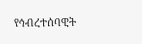የኅብረተሰባዊት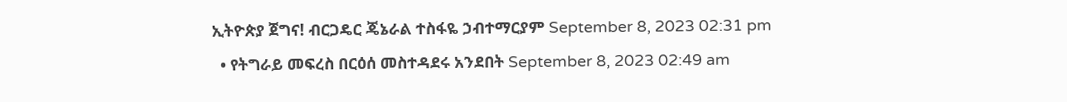ኢትዮጵያ ጀግና! ብርጋዴር ጄኔራል ተስፋዬ ኃብተማርያም September 8, 2023 02:31 pm
  • የትግራይ መፍረስ በርዕሰ መስተዳደሩ አንደበት September 8, 2023 02:49 am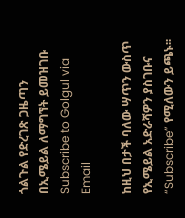ጎልጉል የድረገጽ ጋዜጣን በኢሜይል ለማግኘት ይመዝገቡ Subscribe to Golgul via Email

ከዚህ በታች ባለው ሣጥን ውስጥ የኢሜይል አድራሻዎን ያስገቡና “Subscribe” የሚለውን ይጫኑ፡፡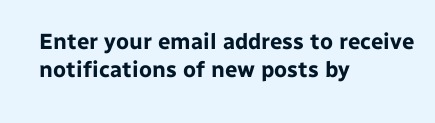Enter your email address to receive notifications of new posts by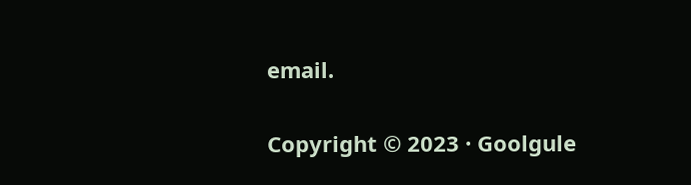email.

Copyright © 2023 · Goolgule